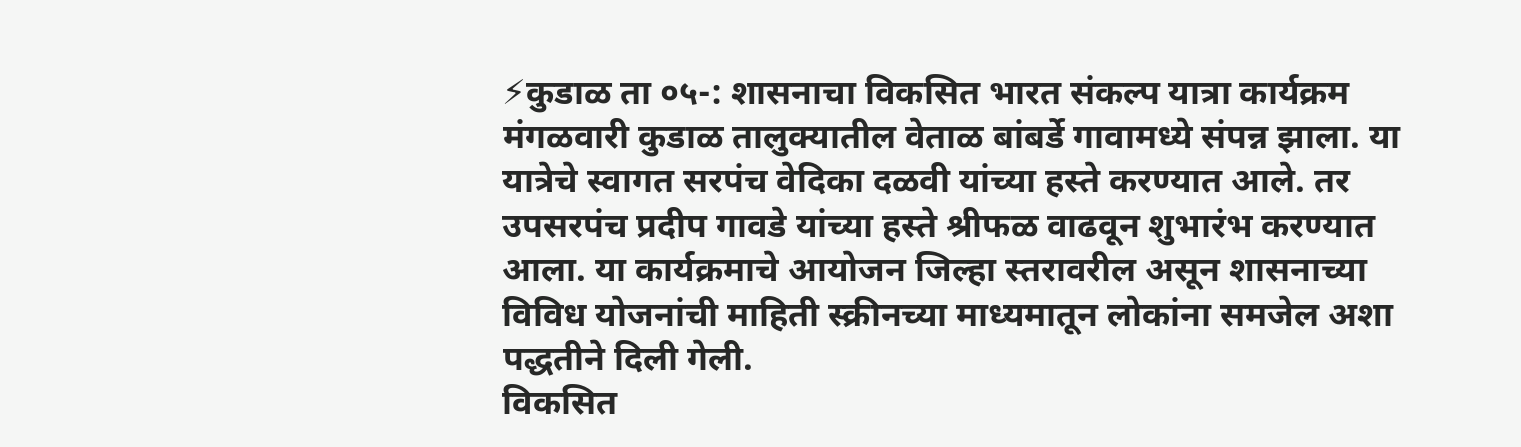⚡कुडाळ ता ०५-: शासनाचा विकसित भारत संकल्प यात्रा कार्यक्रम मंगळवारी कुडाळ तालुक्यातील वेताळ बांबर्डे गावामध्ये संपन्न झाला. या यात्रेचे स्वागत सरपंच वेदिका दळवी यांच्या हस्ते करण्यात आले. तर उपसरपंच प्रदीप गावडे यांच्या हस्ते श्रीफळ वाढवून शुभारंभ करण्यात आला. या कार्यक्रमाचे आयोजन जिल्हा स्तरावरील असून शासनाच्या विविध योजनांची माहिती स्क्रीनच्या माध्यमातून लोकांना समजेल अशा पद्धतीने दिली गेली.
विकसित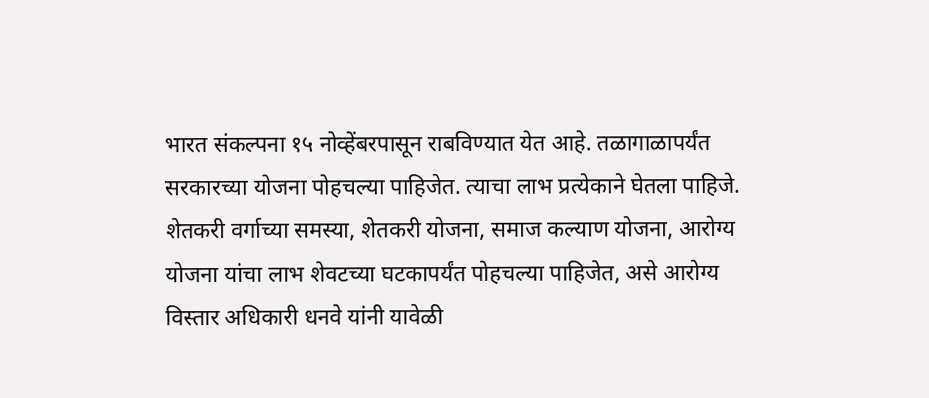भारत संकल्पना १५ नोव्हेंबरपासून राबविण्यात येत आहे. तळागाळापर्यंत सरकारच्या योजना पोहचल्या पाहिजेत. त्याचा लाभ प्रत्येकाने घेतला पाहिजे. शेतकरी वर्गाच्या समस्या, शेतकरी योजना, समाज कल्याण योजना, आरोग्य योजना यांचा लाभ शेवटच्या घटकापर्यंत पोहचल्या पाहिजेत, असे आरोग्य विस्तार अधिकारी धनवे यांनी यावेळी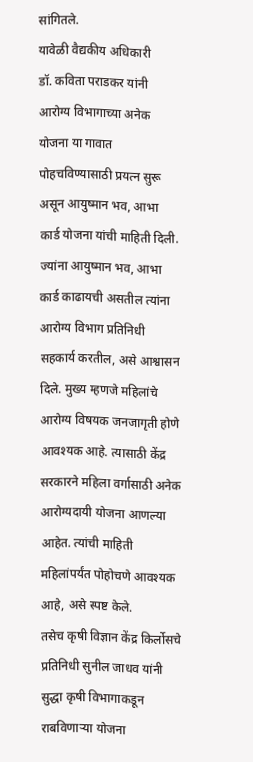सांगितले.
यावेळी वैद्यकीय अधिकारी
डॉ. कविता पराडकर यांनी आरोग्य विभागाच्या अनेक योजना या गावात पोहचविण्यासाठी प्रयत्न सुरू असून आयुष्मान भव, आभा कार्ड योजना यांची माहिती दिली. ज्यांना आयुष्मान भव, आभा कार्ड काढायची असतील त्यांना आरोग्य विभाग प्रतिनिधी सहकार्य करतील, असे आश्वासन दिले. मुख्य म्हणजे महिलांचे आरोग्य विषयक जनजागृती होणे आवश्यक आहे. त्यासाठी केंद्र सरकारने महिला वर्गासाठी अनेक आरोग्यदायी योजना आणल्या आहेत. त्यांची माहिती महिलांपर्यंत पोहोचणे आवश्यक आहे, असे स्पष्ट केले.
तसेच कृषी विज्ञान केंद्र किर्लोसचे प्रतिनिधी सुनील जाधव यांनी सुद्धा कृषी विभागाकडून राबविणाऱ्या योजना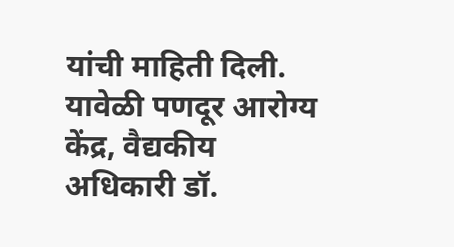यांची माहिती दिली. यावेळी पणदूर आरोग्य केंद्र, वैद्यकीय अधिकारी डॉ.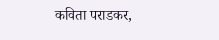कविता पराडकर,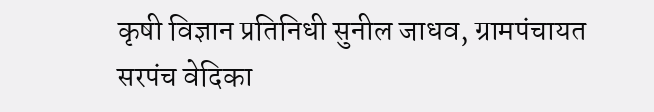कृषी विज्ञान प्रतिनिधी सुनील जाधव, ग्रामपंचायत सरपंच वेदिका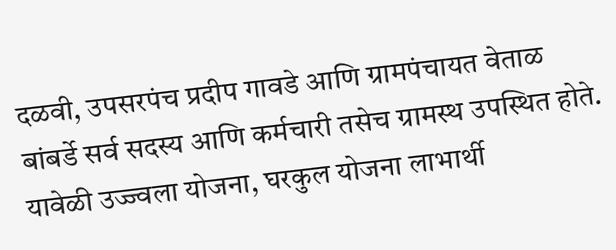दळवी, उपसरपंच प्रदीप गावडे आणि ग्रामपंचायत वेताळ बांबर्डे सर्व सदस्य आणि कर्मचारी तसेच ग्रामस्थ उपस्थित होते. यावेळी उज्ज्वला योजना, घरकुल योजना लाभार्थी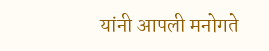यांनी आपली मनोगते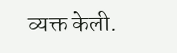व्यक्त केली.